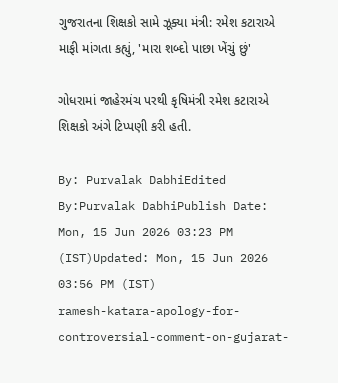ગુજરાતના શિક્ષકો સામે ઝૂક્યા મંત્રી: રમેશ કટારાએ માફી માંગતા કહ્યું, 'મારા શબ્દો પાછા ખેંચું છું'

ગોધરામાં જાહેરમંચ પરથી કૃષિમંત્રી રમેશ કટારાએ શિક્ષકો અંગે ટિપ્પણી કરી હતી.

By: Purvalak DabhiEdited By:Purvalak DabhiPublish Date: Mon, 15 Jun 2026 03:23 PM (IST)Updated: Mon, 15 Jun 2026 03:56 PM (IST)
ramesh-katara-apology-for-controversial-comment-on-gujarat-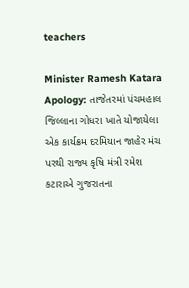teachers

Minister Ramesh Katara Apology: તાજેતરમાં પંચમહાલ જિલ્લાના ગોધરા ખાતે યોજાયેલા એક કાર્યક્રમ દરમિયાન જાહેર મંચ પરથી રાજ્ય કૃષિ મંત્રી રમેશ કટારાએ ગુજરાતના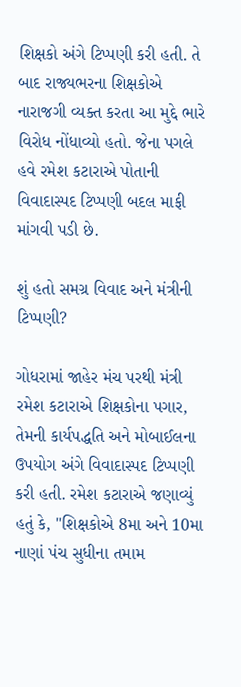શિક્ષકો અંગે ટિપ્પણી કરી હતી. તે બાદ રાજ્યભરના શિક્ષકોએ નારાજગી વ્યક્ત કરતા આ મુદ્દે ભારે વિરોધ નોંધાવ્યો હતો. જેના પગલે હવે રમેશ કટારાએ પોતાની વિવાદાસ્પદ ટિપ્પણી બદલ માફી માંગવી પડી છે.

શું હતો સમગ્ર વિવાદ અને મંત્રીની ટિપ્પણી?

ગોધરામાં જાહેર મંચ પરથી મંત્રી રમેશ કટારાએ શિક્ષકોના પગાર, તેમની કાર્યપદ્ધતિ અને મોબાઈલના ઉપયોગ અંગે વિવાદાસ્પદ ટિપ્પણી કરી હતી. રમેશ કટારાએ જણાવ્યું હતું કે, "શિક્ષકોએ 8મા અને 10મા નાણાં પંચ સુધીના તમામ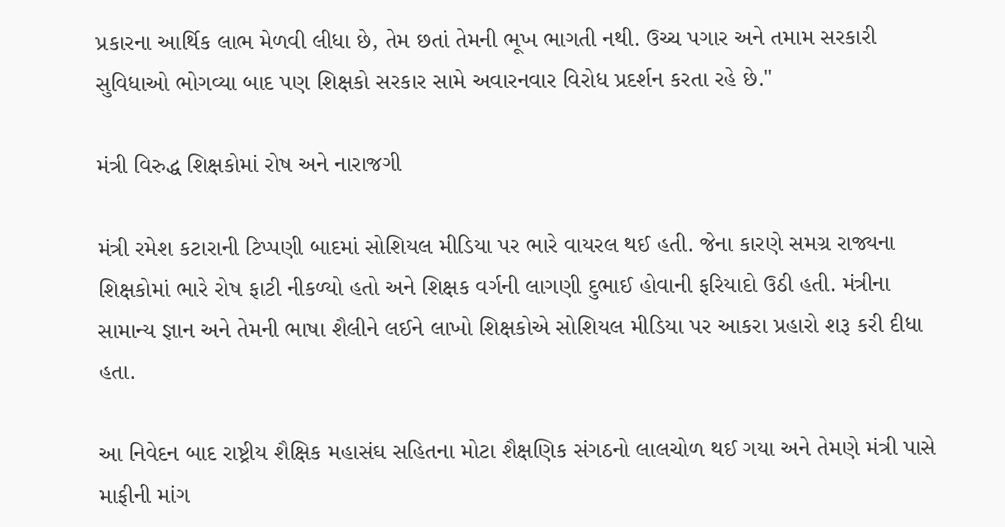પ્રકારના આર્થિક લાભ મેળવી લીધા છે, તેમ છતાં તેમની ભૂખ ભાગતી નથી. ઉચ્ચ પગાર અને તમામ સરકારી સુવિધાઓ ભોગવ્યા બાદ પણ શિક્ષકો સરકાર સામે અવારનવાર વિરોધ પ્રદર્શન કરતા રહે છે."

મંત્રી વિરુદ્ધ શિક્ષકોમાં રોષ અને નારાજગી

મંત્રી રમેશ કટારાની ટિપ્પણી બાદમાં સોશિયલ મીડિયા પર ભારે વાયરલ થઈ હતી. જેના કારણે સમગ્ર રાજ્યના શિક્ષકોમાં ભારે રોષ ફાટી નીકળ્યો હતો અને શિક્ષક વર્ગની લાગણી દુભાઈ હોવાની ફરિયાદો ઉઠી હતી. મંત્રીના સામાન્ય જ્ઞાન અને તેમની ભાષા શૈલીને લઈને લાખો શિક્ષકોએ સોશિયલ મીડિયા પર આકરા પ્રહારો શરૂ કરી દીધા હતા.

આ નિવેદન બાદ રાષ્ટ્રીય શૈક્ષિક મહાસંઘ સહિતના મોટા શૈક્ષણિક સંગઠનો લાલચોળ થઈ ગયા અને તેમણે મંત્રી પાસે માફીની માંગ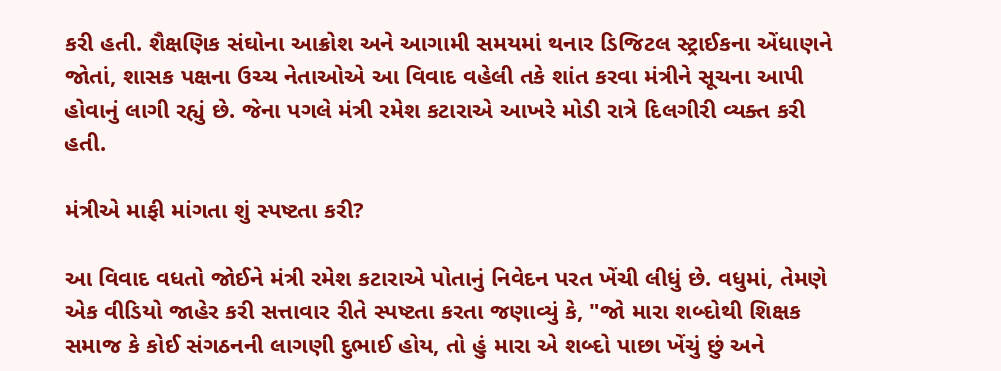કરી હતી. શૈક્ષણિક સંઘોના આક્રોશ અને આગામી સમયમાં થનાર ડિજિટલ સ્ટ્રાઈકના એંધાણને જોતાં, શાસક પક્ષના ઉચ્ચ નેતાઓએ આ વિવાદ વહેલી તકે શાંત કરવા મંત્રીને સૂચના આપી હોવાનું લાગી રહ્યું છે. જેના પગલે મંત્રી રમેશ કટારાએ આખરે મોડી રાત્રે દિલગીરી વ્યક્ત કરી હતી.

મંત્રીએ માફી માંગતા શું સ્પષ્ટતા કરી?

આ વિવાદ વધતો જોઈને મંત્રી રમેશ કટારાએ પોતાનું નિવેદન પરત ખેંચી લીધું છે. વધુમાં, તેમણે એક વીડિયો જાહેર કરી સત્તાવાર રીતે સ્પષ્ટતા કરતા જણાવ્યું કે, "જો મારા શબ્દોથી શિક્ષક સમાજ કે કોઈ સંગઠનની લાગણી દુભાઈ હોય, તો હું મારા એ શબ્દો પાછા ખેંચું છું અને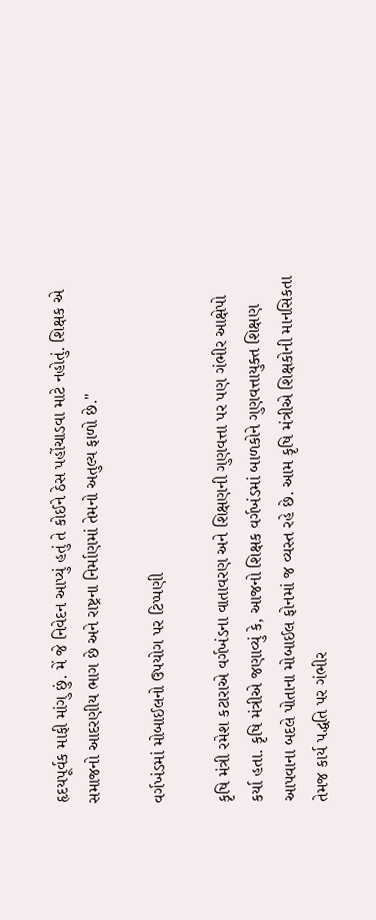હૃદયપૂર્વક માફી માંગુ છું. મેં જે નિવેદન આપ્યું હતું તે કોઈને ઠેસ પહોંચાડવા માટે નહોતું. શિક્ષક એ સમાજનો આદરણીય ભાગ છે અને રાષ્ટ્રના નિર્માણમાં તેમનો અતુલ્ય ફાળો છે."

વર્ગખંડમાં મોબાઈલનો ઉપયોગ પર ટિપ્પણી

કૃષિ મંત્રી રમેશ કટારાએ વર્ગખંડના વાતાવરણ અને શિક્ષણની ગુણવત્તા પર પણ ગંભીર આક્ષેપો કર્યા હતા. કૃષિ મંત્રીએ જણાવ્યું કે, આજનો શિક્ષક વર્ગખંડમાં બાળકોને ગુણવત્તાયુક્ત શિક્ષણ આપવાના બદલે પોતાના મોબાઈલ ફોનમાં જ વ્યસ્ત રહે છે. આમ કૃષિ મંત્રીએ શિક્ષકોની માનસિકતા તેમજ કાર્ય પદ્ધતિ પર ગંભીર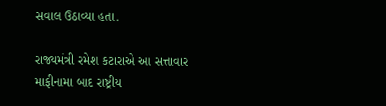સવાલ ઉઠાવ્યા હતા.

રાજ્યમંત્રી રમેશ કટારાએ આ સત્તાવાર માફીનામા બાદ રાષ્ટ્રીય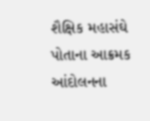શૈક્ષિક મહાસંઘે પોતાના આક્રમક આંદોલનના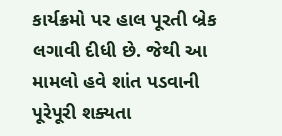કાર્યક્રમો પર હાલ પૂરતી બ્રેક લગાવી દીધી છે. જેથી આ મામલો હવે શાંત પડવાની પૂરેપૂરી શક્યતા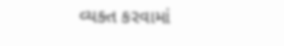વ્યક્ત કરવામાં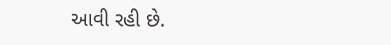આવી રહી છે.